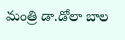మంత్రి డా.డోలా బాల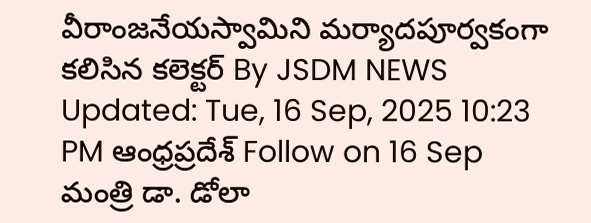వీరాంజనేయస్వామిని మర్యాదపూర్వకంగా కలిసిన కలెక్టర్ By JSDM NEWS Updated: Tue, 16 Sep, 2025 10:23 PM ఆంధ్రప్రదేశ్ Follow on 16 Sep మంత్రి డా. డోలా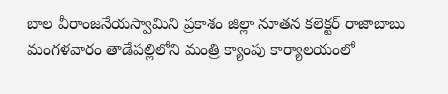బాల వీరాంజనేయస్వామిని ప్రకాశం జిల్లా నూతన కలెక్టర్ రాజాబాబు మంగళవారం తాడేపల్లిలోని మంత్రి క్యాంపు కార్యాలయంలో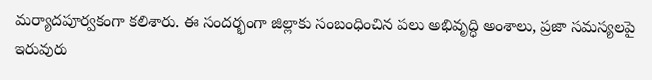మర్యాదపూర్వకంగా కలిశారు. ఈ సందర్భంగా జిల్లాకు సంబంధించిన పలు అభివృద్ధి అంశాలు, ప్రజా సమస్యలపై ఇరువురు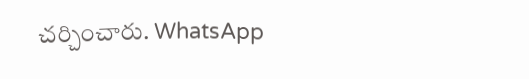చర్చించారు. WhatsApp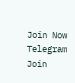Join Now Telegram Join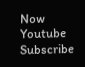Now Youtube Subscribe